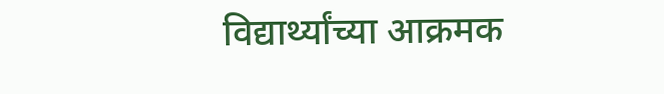विद्यार्थ्यांच्या आक्रमक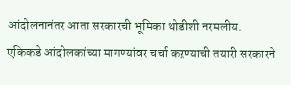आंदोलनानंतर आता सरकारची भूमिका थोडीशी नरमलीय. एकिकडे आंदोलकांच्या मागण्यांवर चर्चा कऱण्याची तयारी सरकारने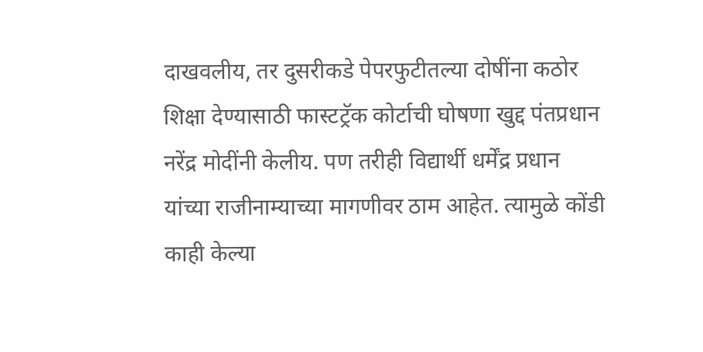दाखवलीय, तर दुसरीकडे पेपरफुटीतल्या दोषींना कठोर शिक्षा देण्यासाठी फास्टट्रॅक कोर्टाची घोषणा खुद्द पंतप्रधान नरेंद्र मोदींनी केलीय. पण तरीही विद्यार्थी धर्मेंद्र प्रधान यांच्या राजीनाम्याच्या मागणीवर ठाम आहेत. त्यामुळे कोंडी काही केल्या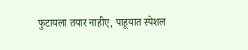फुटायला तयार नाहीए, पाहूयात स्पेशल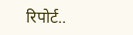रिपोर्ट..